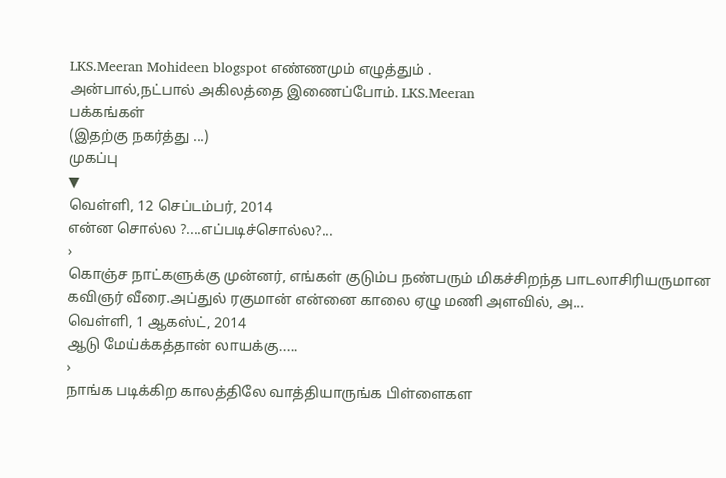LKS.Meeran Mohideen blogspot எண்ணமும் எழுத்தும் .
அன்பால்,நட்பால் அகிலத்தை இணைப்போம். LKS.Meeran
பக்கங்கள்
(இதற்கு நகர்த்து ...)
முகப்பு
▼
வெள்ளி, 12 செப்டம்பர், 2014
என்ன சொல்ல ?....எப்படிச்சொல்ல?...
›
கொஞ்ச நாட்களுக்கு முன்னர், எங்கள் குடும்ப நண்பரும் மிகச்சிறந்த பாடலாசிரியருமான கவிஞர் வீரை.அப்துல் ரகுமான் என்னை காலை ஏழு மணி அளவில், அ...
வெள்ளி, 1 ஆகஸ்ட், 2014
ஆடு மேய்க்கத்தான் லாயக்கு.....
›
நாங்க படிக்கிற காலத்திலே வாத்தியாருங்க பிள்ளைகள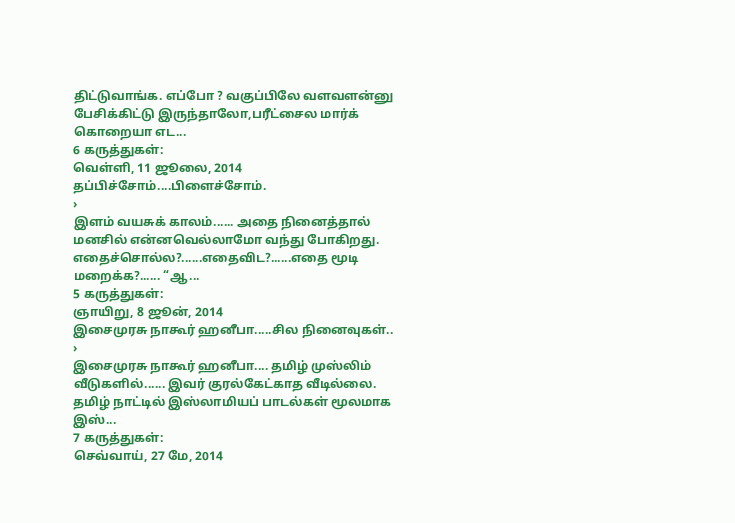திட்டுவாங்க. எப்போ ? வகுப்பிலே வளவளன்னு பேசிக்கிட்டு இருந்தாலோ,பரீட்சைல மார்க் கொறையா எட...
6 கருத்துகள்:
வெள்ளி, 11 ஜூலை, 2014
தப்பிச்சோம்....பிளைச்சோம்.
›
இளம் வயசுக் காலம்...... அதை நினைத்தால் மனசில் என்னவெல்லாமோ வந்து போகிறது. எதைச்சொல்ல?......எதைவிட?......எதை மூடி மறைக்க?...... “ஆ...
5 கருத்துகள்:
ஞாயிறு, 8 ஜூன், 2014
இசைமுரசு நாகூர் ஹனீபா.....சில நினைவுகள்..
›
இசைமுரசு நாகூர் ஹனீபா.... தமிழ் முஸ்லிம் வீடுகளில்...... இவர் குரல்கேட்காத வீடில்லை. தமிழ் நாட்டில் இஸ்லாமியப் பாடல்கள் மூலமாக இஸ்...
7 கருத்துகள்:
செவ்வாய், 27 மே, 2014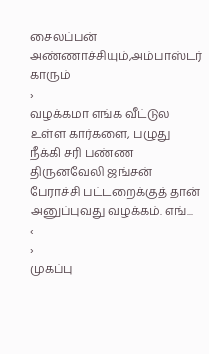சைலப்பன் அண்ணாச்சியும்,அம்பாஸ்டர் காரும்
›
வழக்கமா எங்க வீட்டுல உள்ள கார்களை, பழுது நீக்கி சரி பண்ண திருனவேலி ஜங்சன் பேராச்சி பட்டறைக்குத் தான் அனுப்புவது வழக்கம். எங்...
‹
›
முகப்பு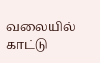வலையில் காட்டு